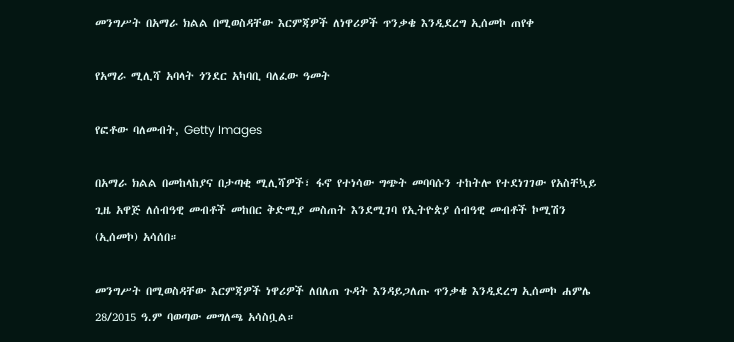መንግሥት በአማራ ክልል በሚወስዳቸው እርምጃዎች ለነዋሪዎች ጥንቃቄ እንዲደረግ ኢሰመኮ ጠየቀ

የአማራ ሚሊሻ አባላት ጎንደር አካባቢ ባለፈው ዓመት

የፎቶው ባለመብት, Getty Images

በአማራ ክልል በመከላከያና በታጣቂ ሚሊሻዎች፣ ፋኖ የተነሳው ግጭት መባባሱን ተከትሎ የተደነገገው የአስቸኳይ ጊዜ አዋጅ ለሰብዓዊ መብቶች መከበር ቅድሚያ መስጠት እንደሚገባ የኢትዮጵያ ሰብዓዊ መብቶች ኮሚሽን (ኢሰመኮ) አሳሰበ።

መንግሥት በሚወስዳቸው እርምጃዎች ነዋሪዎች ለበለጠ ጉዳት እንዳይጋለጡ ጥንቃቄ እንዲደረግ ኢሰመኮ ሐምሌ 28/2015 ዓ.ም ባወጣው መግለጫ አሳስቧል።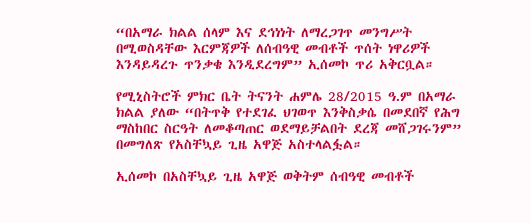“በአማራ ክልል ሰላም እና ደኅነነት ለማረጋገጥ መንግሥት በሚወስዳቸው እርምጃዎች ለሰብዓዊ መብቶች ጥሰት ነዋሪዎች እንዳይዳረጉ ጥንቃቄ እንዲደረግም” ኢሰመኮ ጥሪ አቅርቧል።

የሚኒስትሮች ምክር ቤት ትናንት ሐምሌ 28/2015 ዓ.ም በአማራ ክልል ያለው “በትጥቅ የተደገፈ ህገወጥ እንቅስቃሴ በመደበኛ የሕግ ማስከበር ስርዓት ለመቆጣጠር ወደማይቻልበት ደረጃ መሸጋገሩንም” በመግለጽ የአስቸኳይ ጊዜ አዋጅ አስተላልፏል።

ኢሰመኮ በአስቸኳይ ጊዜ አዋጅ ወቅትም ሰብዓዊ መብቶች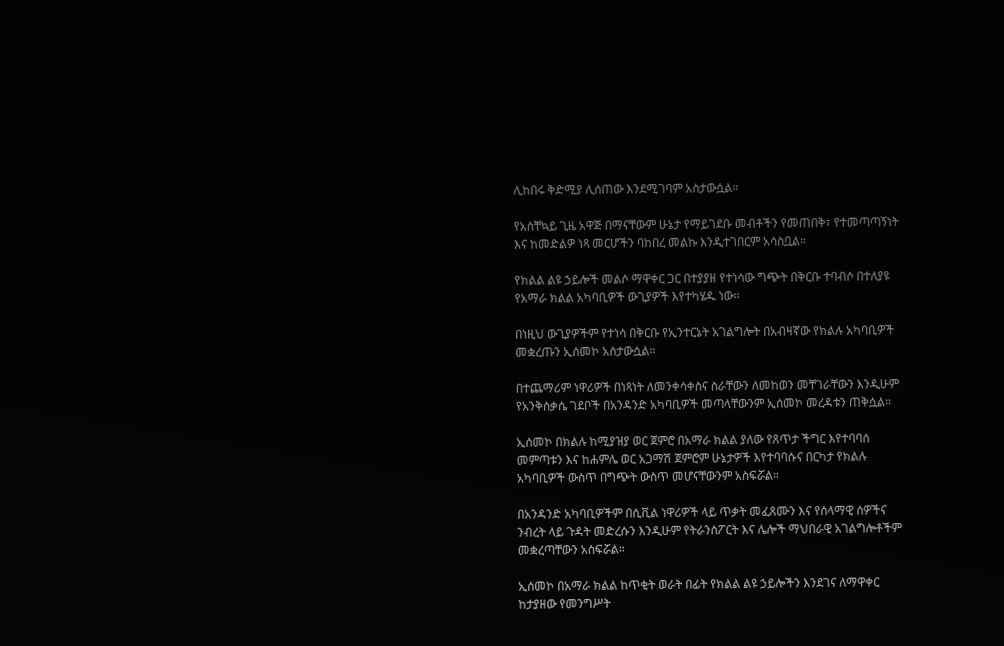ሊከበሩ ቅድሚያ ሊሰጠው እንደሚገባም አስታውሷል።

የአስቸኳይ ጊዜ አዋጅ በማናቸውም ሁኔታ የማይገደቡ መብቶችን የመጠበቅ፣ የተመጣጣኝነት እና ከመድልዎ ነጻ መርሆችን ባከበረ መልኩ እንዲተገበርም አሳስቧል።

የክልል ልዩ ኃይሎች መልሶ ማዋቀር ጋር በተያያዘ የተነሳው ግጭት በቅርቡ ተባብሶ በተለያዩ የአማራ ክልል አካባቢዎች ውጊያዎች እየተካሄዱ ነው።

በነዚህ ውጊያዎችም የተነሳ በቅርቡ የኢንተርኔት አገልግሎት በአብዛኛው የክልሉ አካባቢዎች መቋረጡን ኢሰመኮ አስታውሷል።

በተጨማሪም ነዋሪዎች በነጻነት ለመንቀሳቀስና ስራቸውን ለመከወን መቸገራቸውን እንዲሁም የአንቅስቃሴ ገደቦች በአንዳንድ አካባቢዎች መጣላቸውንም ኢሰመኮ መረዳቱን ጠቅሷል።

ኢሰመኮ በክልሉ ከሚያዝያ ወር ጀምሮ በአማራ ክልል ያለው የጸጥታ ችግር እየተባባሰ መምጣቱን እና ከሐምሌ ወር አጋማሽ ጀምሮም ሁኔታዎች እየተባባሱና በርካታ የክልሉ አካባቢዎች ውስጥ በግጭት ውስጥ መሆናቸውንም አስፍሯል።

በአንዳንድ አካባቢዎችም በሲቪል ነዋሪዎች ላይ ጥቃት መፈጸሙን እና የሰላማዊ ሰዎችና ንብረት ላይ ጉዳት መድረሱን እንዲሁም የትራንስፖርት እና ሌሎች ማህበራዊ አገልግሎቶችም መቋረጣቸውን አስፍሯል።

ኢሰመኮ በአማራ ክልል ከጥቂት ወራት በፊት የክልል ልዩ ኃይሎችን እንደገና ለማዋቀር ከታያዘው የመንግሥት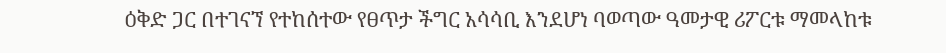ዕቅድ ጋር በተገናኘ የተከሰተው የፀጥታ ችግር አሳሳቢ እንደሆነ ባወጣው ዓመታዊ ሪፖርቱ ማመላከቱ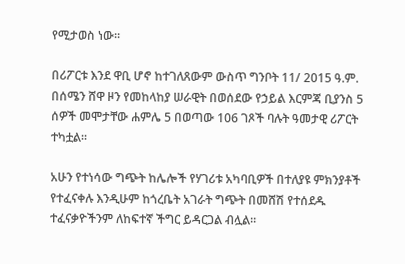የሚታወስ ነው።

በሪፖርቱ እንደ ዋቢ ሆኖ ከተገለጸውም ውስጥ ግንቦት 11/ 2015 ዓ.ም. በሰሜን ሸዋ ዞን የመከላከያ ሠራዊት በወሰደው የኃይል እርምጃ ቢያንስ 5 ሰዎች መሞታቸው ሐምሌ 5 በወጣው 106 ገጾች ባሉት ዓመታዊ ሪፖርት ተካቷል።

አሁን የተነሳው ግጭት ከሌሎች የሃገሪቱ አካባቢዎች በተለያዩ ምክንያቶች የተፈናቀሉ እንዲሁም ከጎረቤት አገራት ግጭት በመሸሽ የተሰደዱ ተፈናቃዮችንም ለከፍተኛ ችግር ይዳርጋል ብሏል።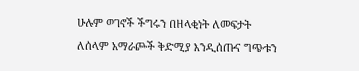ሁሉም ወገኖች ችግሩን በዘላቂነት ለመፍታት ለሰላም አማራጮች ቅድሚያ እንዲሰጡና ግጭቱን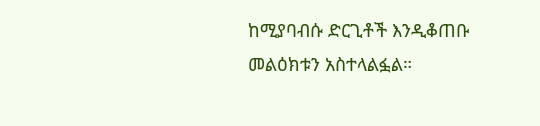ከሚያባብሱ ድርጊቶች እንዲቆጠቡ መልዕክቱን አስተላልፏል።